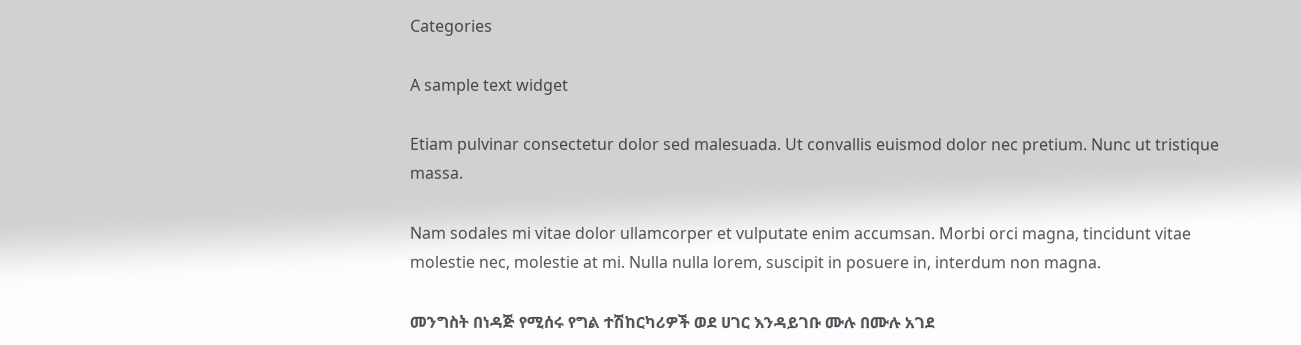Categories

A sample text widget

Etiam pulvinar consectetur dolor sed malesuada. Ut convallis euismod dolor nec pretium. Nunc ut tristique massa.

Nam sodales mi vitae dolor ullamcorper et vulputate enim accumsan. Morbi orci magna, tincidunt vitae molestie nec, molestie at mi. Nulla nulla lorem, suscipit in posuere in, interdum non magna.

መንግስት በነዳጅ የሚሰሩ የግል ተሽከርካሪዎች ወደ ሀገር እንዳይገቡ ሙሉ በሙሉ አገደ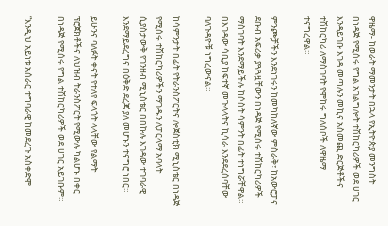ዋዜማ- ከወራት ማመንታት በኋላ የኢትዮጵያ መንግስት በነዳጅ የሚሰሩ የግል አገልግሎት ተሽከርካሪዎች ወደ ሀገር እንዳይገቡ እገዳ መጣሉን መኪና አስመጪ ድርጅቶችና ተሽከርካሪ ለማስገባት የሞከሩ ግለሰቦች ለዋዜማ ተናግረዋል።

ምንጮቻችን እንደነገሩን ከመካከለኛው ምስራቅ፣ ከአውሮፓና ደቡብ አፍሪቃ ያጓጓዟቸውን በነዳጅ የሚሰሩ ተሽከርካሪዎች ማስገባት እንደማይችሉ ከሶስት ሳምንት በፊት ተነግሯቸዋል። በእገዳው ሳቢያ ከፍተኛ መጉላላትና ኪሳራ እንደደረሰባቸው ባለጉዳዮቹ ነግረውናል።

ከሳምንታት በፊት የትራንስፖርትና ሎጀስቲክ ሚኒስቴር በነዳጅ የሚሰሩ ተሽከርካሪዎችን ማገዱን ለፓርላማ አባላት ሲያስታውቅ የገንዘብ ሚኒስቴር በበኩሉ እገዳው ተገባራዊ እንደማይደረግና በዕቅድ ደረጃ ያለ መሆኑን ተናግሮ ነበር።

ይሁንና ባለፉት ቀናት የተለየ ፍላጎት ላላቸው የልማት ፕሮጀክቶችና ለህዝብ ትራንስፖርት የሚውሉ ካልሆኑ በቀር በነዳጅ የሚሰሩ የግል ተሽከርካሪዎች ወደ ሀገር አይገቡም።

“እንዲህ አይነቱ አሰራር ተግባራዊ ከመደረጉ አስቀድሞ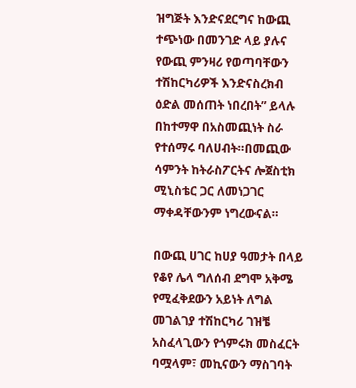ዝግጅት እንድናደርግና ከውጪ ተጭነው በመንገድ ላይ ያሉና የውጪ ምንዛሪ የወጣባቸውን ተሽከርካሪዎች እንድናስረክብ ዕድል መሰጠት ነበረበት” ይላሉ በከተማዋ በአስመጪነት ስራ የተሰማሩ ባለሀብት።በመጪው ሳምንት ከትራስፖርትና ሎጀስቲክ ሚኒስቴር ጋር ለመነጋገር ማቀዳቸውንም ነግረውናል።

በውጪ ሀገር ከሀያ ዓመታት በላይ የቆየ ሌላ ግለሰብ ደግሞ አቅሜ የሚፈቅደውን አይነት ለግል መገልገያ ተሽከርካሪ ገዝቼ አስፈላጊውን የጎምሩክ መስፈርት ባሟላም፣ መኪናውን ማስገባት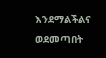እንደማልችልና ወደመጣበት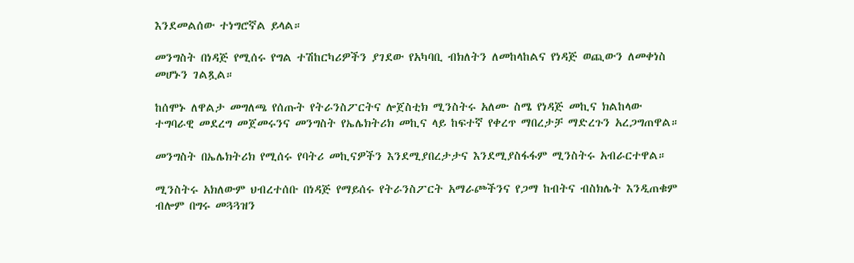እንደመልሰው ተነግሮኛል ይላል።

መንግስት በነዳጅ የሚሰሩ የግል ተሽከርካሪዎችን ያገደው የአካባቢ ብክለትን ለመከላከልና የነዳጅ ወጪውን ለመቀነስ መሆኑን ገልጿል።

ከሰሞኑ ለዋልታ መግለጫ የሰጡት የትራንስፖርትና ሎጀስቲክ ሚንስትሩ አለሙ ስሜ የነዳጅ መኪና ክልከላው ተግባራዊ መደረግ መጀመሩንና መንግስት የኤሌክትሪክ መኪና ላይ ከፍተኛ የቀረጥ ማበረታቻ ማድረጉን አረጋግጠዋል።

መንግስት በኤሌክትሪክ የሚሰሩ የባትሪ መኪናዎችን እንደሚያበረታታና እንደሚያስፋፋም ሚንስትሩ አብራርተዋል።

ሚንስትሩ አክለውም ህብረተሰቡ በነዳጅ የማይሰሩ የትራንስፖርት አማራጮችንና የጋማ ከብትና ብስክሌት እንዲጠቁም ብሎም በግሩ መጓጓዝን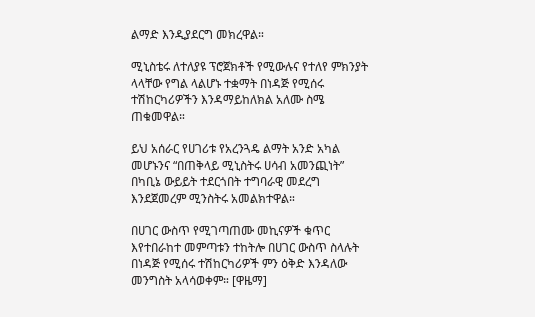ልማድ እንዲያደርግ መክረዋል።

ሚኒስቴሩ ለተለያዩ ፕሮጀክቶች የሚውሉና የተለየ ምክንያት ላላቸው የግል ላልሆኑ ተቋማት በነዳጅ የሚሰሩ ተሽከርካሪዎችን እንዳማይከለክል አለሙ ስሜ ጠቁመዋል።

ይህ አሰራር የሀገሪቱ የአረንጓዴ ልማት አንድ አካል መሆኑንና “በጠቅላይ ሚኒስትሩ ሀሳብ አመንጪነት” በካቢኔ ውይይት ተደርጎበት ተግባራዊ መደረግ እንደጀመረም ሚንስትሩ አመልክተዋል።

በሀገር ውስጥ የሚገጣጠሙ መኪናዎች ቁጥር እየተበራከተ መምጣቱን ተከትሎ በሀገር ውስጥ ስላሉት በነዳጅ የሚሰሩ ተሽከርካሪዎች ምን ዕቅድ እንዳለው መንግስት አላሳወቀም። [ዋዜማ]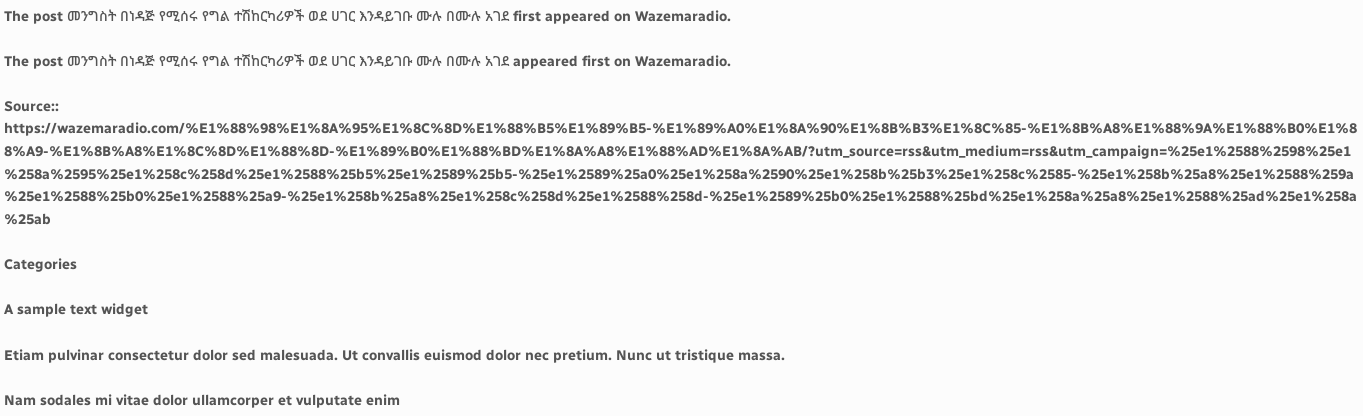The post መንግስት በነዳጅ የሚሰሩ የግል ተሽከርካሪዎች ወደ ሀገር እንዳይገቡ ሙሉ በሙሉ አገደ first appeared on Wazemaradio.

The post መንግስት በነዳጅ የሚሰሩ የግል ተሽከርካሪዎች ወደ ሀገር እንዳይገቡ ሙሉ በሙሉ አገደ appeared first on Wazemaradio.

Source:: https://wazemaradio.com/%E1%88%98%E1%8A%95%E1%8C%8D%E1%88%B5%E1%89%B5-%E1%89%A0%E1%8A%90%E1%8B%B3%E1%8C%85-%E1%8B%A8%E1%88%9A%E1%88%B0%E1%88%A9-%E1%8B%A8%E1%8C%8D%E1%88%8D-%E1%89%B0%E1%88%BD%E1%8A%A8%E1%88%AD%E1%8A%AB/?utm_source=rss&utm_medium=rss&utm_campaign=%25e1%2588%2598%25e1%258a%2595%25e1%258c%258d%25e1%2588%25b5%25e1%2589%25b5-%25e1%2589%25a0%25e1%258a%2590%25e1%258b%25b3%25e1%258c%2585-%25e1%258b%25a8%25e1%2588%259a%25e1%2588%25b0%25e1%2588%25a9-%25e1%258b%25a8%25e1%258c%258d%25e1%2588%258d-%25e1%2589%25b0%25e1%2588%25bd%25e1%258a%25a8%25e1%2588%25ad%25e1%258a%25ab

Categories

A sample text widget

Etiam pulvinar consectetur dolor sed malesuada. Ut convallis euismod dolor nec pretium. Nunc ut tristique massa.

Nam sodales mi vitae dolor ullamcorper et vulputate enim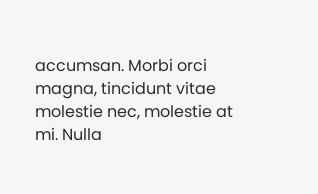accumsan. Morbi orci magna, tincidunt vitae molestie nec, molestie at mi. Nulla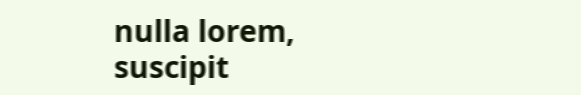nulla lorem, suscipit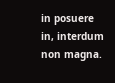in posuere in, interdum non magna.